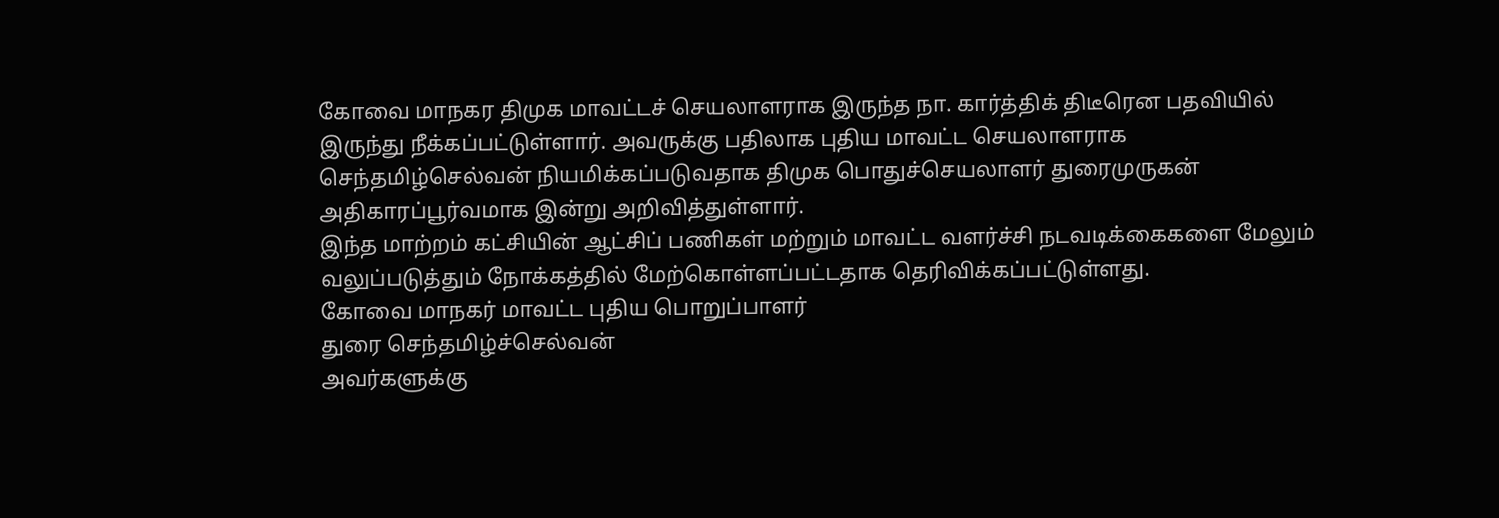கோவை மாநகர திமுக மாவட்டச் செயலாளராக இருந்த நா. கார்த்திக் திடீரென பதவியில் இருந்து நீக்கப்பட்டுள்ளார். அவருக்கு பதிலாக புதிய மாவட்ட செயலாளராக செந்தமிழ்செல்வன் நியமிக்கப்படுவதாக திமுக பொதுச்செயலாளர் துரைமுருகன் அதிகாரப்பூர்வமாக இன்று அறிவித்துள்ளார்.
இந்த மாற்றம் கட்சியின் ஆட்சிப் பணிகள் மற்றும் மாவட்ட வளர்ச்சி நடவடிக்கைகளை மேலும் வலுப்படுத்தும் நோக்கத்தில் மேற்கொள்ளப்பட்டதாக தெரிவிக்கப்பட்டுள்ளது.
கோவை மாநகர் மாவட்ட புதிய பொறுப்பாளர்
துரை செந்தமிழ்ச்செல்வன்
அவர்களுக்கு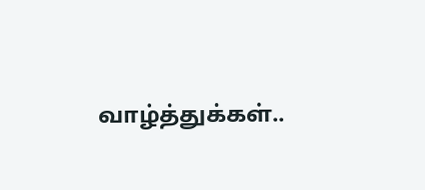வாழ்த்துக்கள்..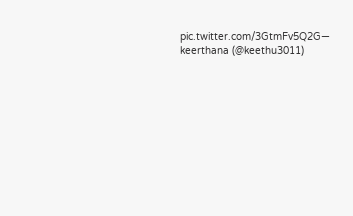pic.twitter.com/3GtmFv5Q2G— keerthana (@keethu3011)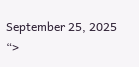September 25, 2025
“>